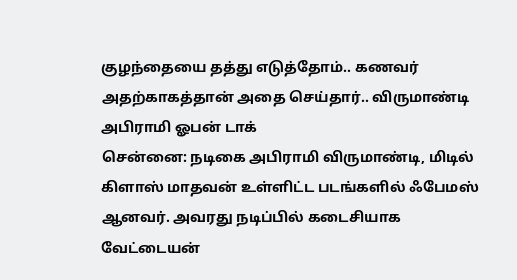குழந்தையை தத்து எடுத்தோம்.. கணவர் அதற்காகத்தான் அதை செய்தார்.. விருமாண்டி அபிராமி ஓபன் டாக்
சென்னை: நடிகை அபிராமி விருமாண்டி, மிடில் கிளாஸ் மாதவன் உள்ளிட்ட படங்களில் ஃபேமஸ் ஆனவர். அவரது நடிப்பில் கடைசியாக வேட்டையன்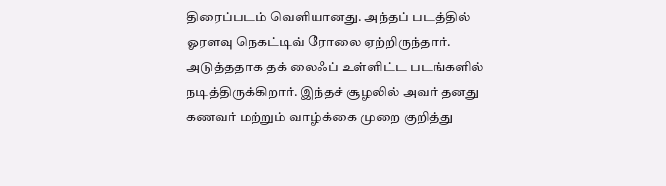திரைப்படம் வெளியானது. அந்தப் படத்தில் ஓரளவு நெகட்டிவ் ரோலை ஏற்றிருந்தார். அடுத்ததாக தக் லைஃப் உள்ளிட்ட படங்களில் நடித்திருக்கிறார். இந்தச் சூழலில் அவர் தனது கணவர் மற்றும் வாழ்க்கை முறை குறித்து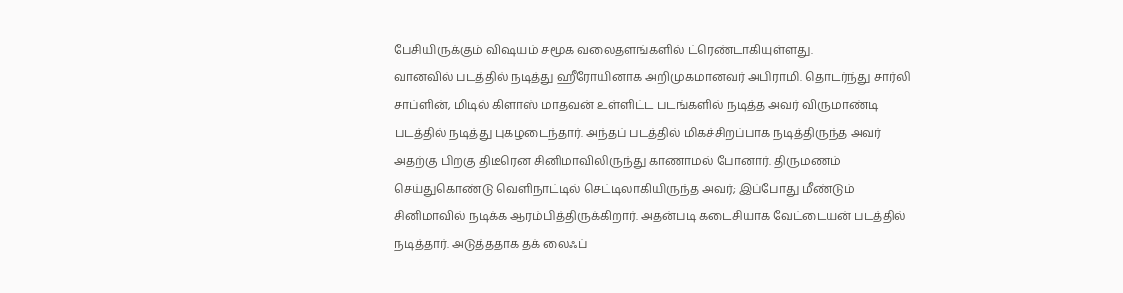பேசியிருக்கும் விஷயம் சமூக வலைதளங்களில் ட்ரெண்டாகியுள்ளது.
வானவில் படத்தில் நடித்து ஹீரோயினாக அறிமுகமானவர் அபிராமி. தொடர்ந்து சார்லி சாப்ளின், மிடில் கிளாஸ் மாதவன் உள்ளிட்ட படங்களில் நடித்த அவர் விருமாண்டி படத்தில் நடித்து புகழடைந்தார். அந்தப் படத்தில் மிகச்சிறப்பாக நடித்திருந்த அவர் அதற்கு பிறகு திடீரென சினிமாவிலிருந்து காணாமல் போனார். திருமணம் செய்துகொண்டு வெளிநாட்டில் செட்டிலாகியிருந்த அவர்; இப்போது மீண்டும் சினிமாவில் நடிக்க ஆரம்பித்திருக்கிறார். அதன்படி கடைசியாக வேட்டையன் படத்தில் நடித்தார். அடுத்ததாக தக் லைஃப்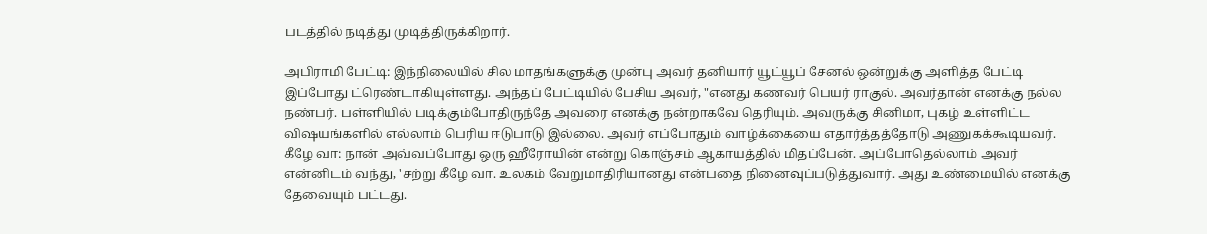படத்தில் நடித்து முடித்திருக்கிறார்.

அபிராமி பேட்டி: இந்நிலையில் சில மாதங்களுக்கு முன்பு அவர் தனியார் யூட்யூப் சேனல் ஒன்றுக்கு அளித்த பேட்டி இப்போது ட்ரெண்டாகியுள்ளது. அந்தப் பேட்டியில் பேசிய அவர், "எனது கணவர் பெயர் ராகுல். அவர்தான் எனக்கு நல்ல நண்பர். பள்ளியில் படிக்கும்போதிருந்தே அவரை எனக்கு நன்றாகவே தெரியும். அவருக்கு சினிமா, புகழ் உள்ளிட்ட விஷயங்களில் எல்லாம் பெரிய ஈடுபாடு இல்லை. அவர் எப்போதும் வாழ்க்கையை எதார்த்தத்தோடு அணுகக்கூடியவர்.
கீழே வா: நான் அவ்வப்போது ஒரு ஹீரோயின் என்று கொஞ்சம் ஆகாயத்தில் மிதப்பேன். அப்போதெல்லாம் அவர் என்னிடம் வந்து, 'சற்று கீழே வா. உலகம் வேறுமாதிரியானது என்பதை நினைவுப்படுத்துவார். அது உண்மையில் எனக்கு தேவையும் பட்டது.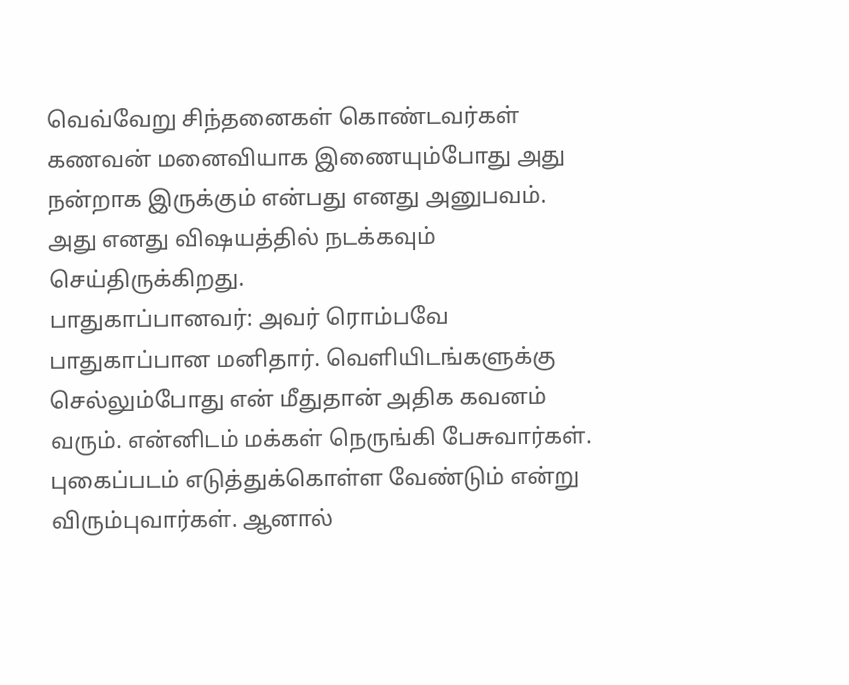வெவ்வேறு சிந்தனைகள் கொண்டவர்கள் கணவன் மனைவியாக இணையும்போது அது நன்றாக இருக்கும் என்பது எனது அனுபவம். அது எனது விஷயத்தில் நடக்கவும் செய்திருக்கிறது.
பாதுகாப்பானவர்: அவர் ரொம்பவே பாதுகாப்பான மனிதார். வெளியிடங்களுக்கு செல்லும்போது என் மீதுதான் அதிக கவனம் வரும். என்னிடம் மக்கள் நெருங்கி பேசுவார்கள். புகைப்படம் எடுத்துக்கொள்ள வேண்டும் என்று விரும்புவார்கள். ஆனால்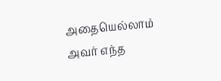அதையெல்லாம் அவர் எந்த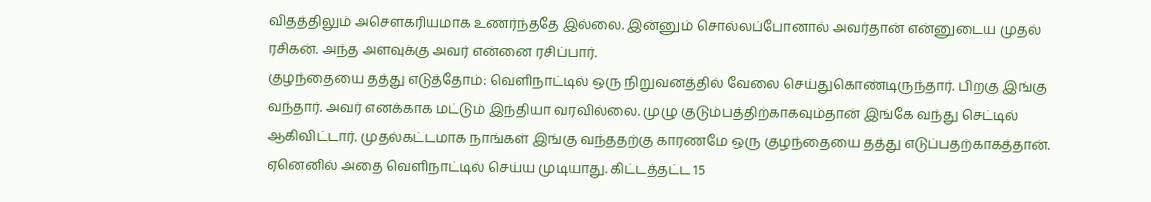விதத்திலும் அசௌகரியமாக உணர்ந்ததே இல்லை. இன்னும் சொல்லப்போனால் அவர்தான் என்னுடைய முதல் ரசிகன். அந்த அளவுக்கு அவர் என்னை ரசிப்பார்.
குழந்தையை தத்து எடுத்தோம்: வெளிநாட்டில் ஒரு நிறுவனத்தில் வேலை செய்துகொண்டிருந்தார். பிறகு இங்கு வந்தார். அவர் எனக்காக மட்டும் இந்தியா வரவில்லை. முழு குடும்பத்திற்காகவும்தான் இங்கே வந்து செட்டில் ஆகிவிட்டார். முதல்கட்டமாக நாங்கள் இங்கு வந்ததற்கு காரணமே ஒரு குழந்தையை தத்து எடுப்பதற்காகத்தான். ஏனெனில் அதை வெளிநாட்டில் செய்ய முடியாது. கிட்டத்தட்ட 15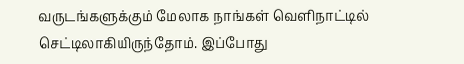வருடங்களுக்கும் மேலாக நாங்கள் வெளிநாட்டில் செட்டிலாகியிருந்தோம். இப்போது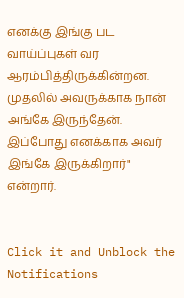எனக்கு இங்கு பட வாய்ப்புகள் வர ஆரம்பித்திருக்கின்றன. முதலில் அவருக்காக நான் அங்கே இருந்தேன். இப்போது எனக்காக அவர் இங்கே இருக்கிறார்" என்றார்.


Click it and Unblock the Notifications